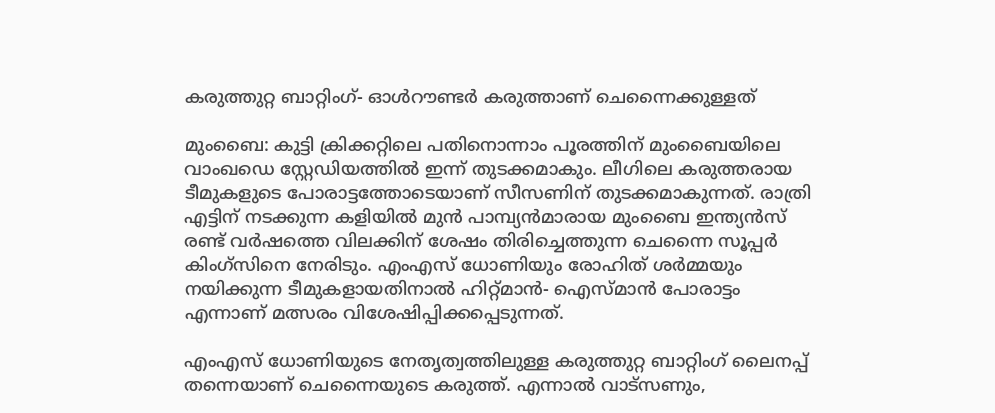കരുത്തുറ്റ ബാറ്റിംഗ്- ഓള്‍റൗണ്ടര്‍ കരുത്താണ് ചെന്നൈക്കുള്ളത്

മുംബൈ: കുട്ടി ക്രിക്കറ്റിലെ പതിനൊന്നാം പൂരത്തിന് മുംബൈയിലെ വാംഖഡെ സ്റ്റേഡിയത്തില്‍ ഇന്ന് തുടക്കമാകും. ലീഗിലെ കരുത്തരായ ടീമുകളുടെ പോരാട്ടത്തോടെയാണ് സീസണിന് തുടക്കമാകുന്നത്. രാത്രി എട്ടിന് നടക്കുന്ന കളിയില്‍ മുന്‍ പാമ്പ്യന്‍മാരായ മുംബൈ ഇന്ത്യന്‍സ് രണ്ട് വര്‍ഷത്തെ വിലക്കിന് ശേഷം തിരിച്ചെത്തുന്ന ചെന്നൈ സൂപ്പര്‍ കിംഗ്സിനെ നേരിടും. എംഎസ് ധോണിയും രോഹിത് ശര്‍മ്മയും നയിക്കുന്ന ടീമുകളായതിനാല്‍ ഹിറ്റ്മാന്‍- ഐസ്‌മാന്‍ പോരാട്ടം എന്നാണ് മത്സരം വിശേഷിപ്പിക്കപ്പെടുന്നത്.

എംഎസ് ധോണിയുടെ നേതൃത്വത്തിലുള്ള കരുത്തുറ്റ ബാറ്റിംഗ് ലൈനപ്പ് തന്നെയാണ് ചെന്നൈയുടെ കരുത്ത്. എന്നാല്‍ വാട്സണും,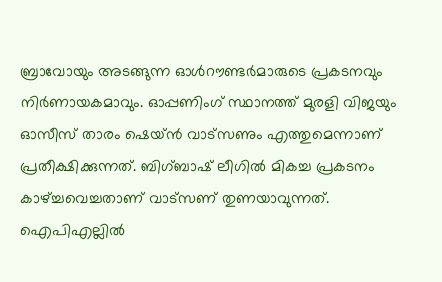ബ്രാവോയും അടങ്ങുന്ന ഓള്‍റൗണ്ടര്‍മാരുടെ പ്രകടനവും നിര്‍ണായകമാവും. ഓപ്പണിംഗ് സ്ഥാനത്ത് മുരളി വിജയും ഓസീസ് താരം ഷെയ്ന്‍ വാട്സണും എത്തുമെന്നാണ് പ്രതീക്ഷിക്കുന്നത്. ബിഗ്ബാഷ് ലീഗില്‍ മികച്ച പ്രകടനം കാഴ്ച്ചവെച്ചതാണ് വാട്സണ് തുണയാവുന്നത്. ഐപിഎല്ലില്‍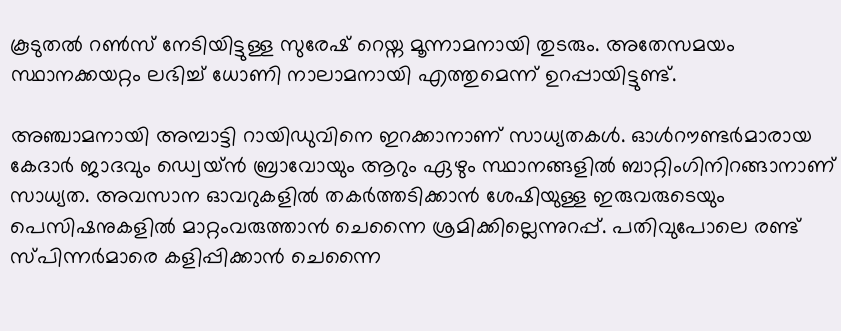കൂടുതല്‍ റണ്‍സ് നേടിയിട്ടുള്ള സുരേഷ് റെയ്ന മൂന്നാമനായി തുടരും. അതേസമയം സ്ഥാനക്കയറ്റം ലഭിച്ച് ധോണി നാലാമനായി എത്തുമെന്ന് ഉറപ്പായിട്ടുണ്ട്.

അഞ്ചാമനായി അമ്പാട്ടി റായിഡുവിനെ ഇറക്കാനാണ് സാധ്യതകള്‍. ഓള്‍റൗണ്ടര്‍മാരായ കേദാര്‍ ജാദവും ഡ്വെയ്ന്‍ ബ്രാവോയും ആറും ഏഴും സ്ഥാനങ്ങളില്‍ ബാറ്റിംഗിനിറങ്ങാനാണ് സാധ്യത. അവസാന ഓവറുകളില്‍ തകര്‍ത്തടിക്കാന്‍ ശേഷിയുള്ള ഇരുവരുടെയും പെസിഷനുകളില്‍ മാറ്റംവരുത്താന്‍ ചെന്നൈ ശ്രമിക്കില്ലെന്നുറപ്പ്. പതിവുപോലെ രണ്ട് സ്‌പിന്നര്‍മാരെ കളിപ്പിക്കാന്‍ ചെന്നൈ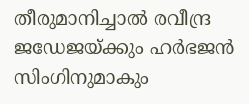തീരുമാനിച്ചാല്‍ രവീന്ദ്ര ജഡേജയ്ക്കും ഹര്‍ഭജന്‍ സിംഗിനുമാകും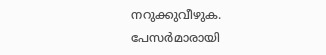നറുക്കുവീഴുക. പേസര്‍മാരായി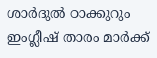ശാര്‍ദുല്‍ ഠാക്കുറും ഇംഗ്ലീഷ് താരം മാര്‍ക്ക്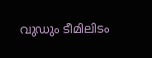വുഡും ടീമിലിടം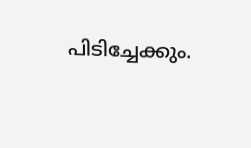പിടിച്ചേക്കും.